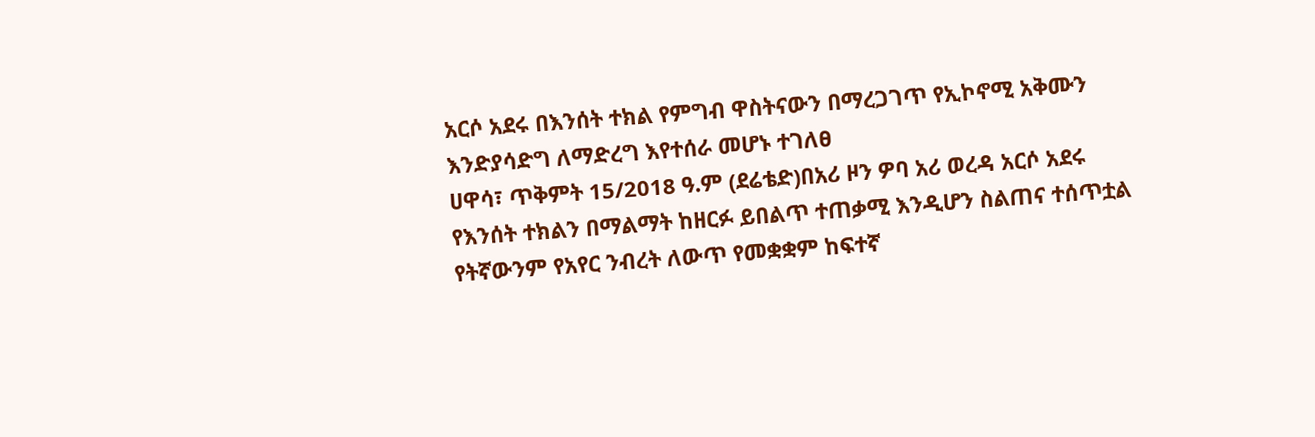አርሶ አደሩ በእንሰት ተክል የምግብ ዋስትናውን በማረጋገጥ የኢኮኖሚ አቅሙን እንድያሳድግ ለማድረግ እየተሰራ መሆኑ ተገለፀ
ሀዋሳ፣ ጥቅምት 15/2018 ዓ.ም (ደሬቴድ)በአሪ ዞን ዎባ አሪ ወረዳ አርሶ አደሩ የእንሰት ተክልን በማልማት ከዘርፉ ይበልጥ ተጠቃሚ እንዲሆን ስልጠና ተሰጥቷል
የትኛውንም የአየር ንብረት ለውጥ የመቋቋም ከፍተኛ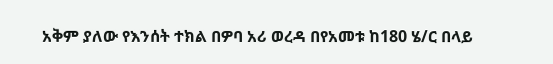አቅም ያለው የእንሰት ተክል በዎባ አሪ ወረዳ በየአመቱ ከ180 ሄ/ር በላይ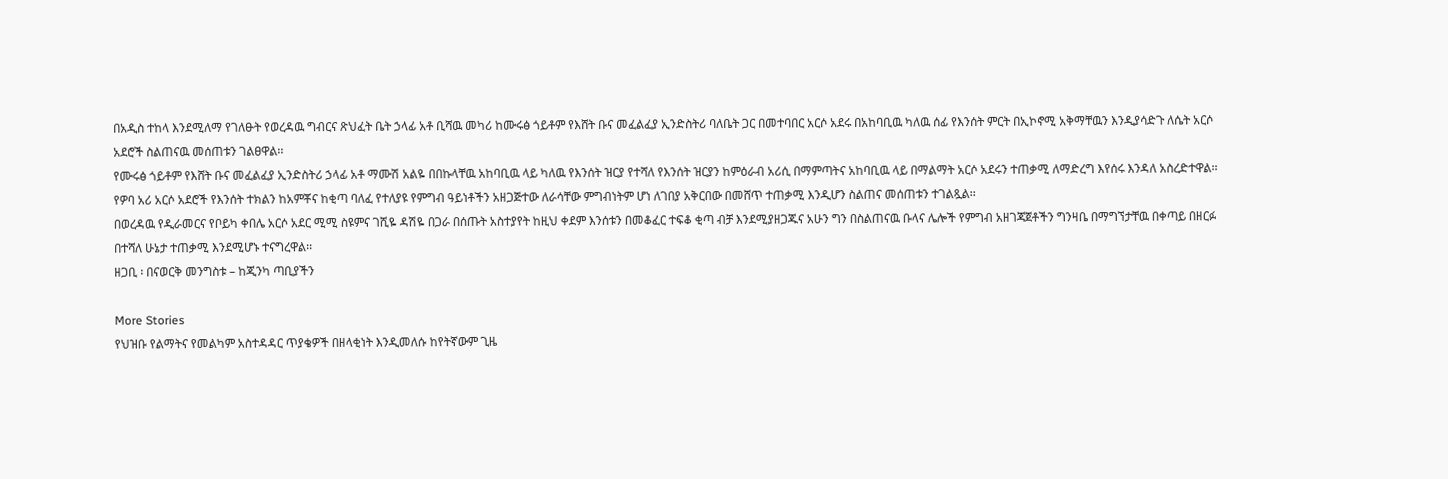በአዲስ ተከላ እንደሚለማ የገለፁት የወረዳዉ ግብርና ጽህፈት ቤት ኃላፊ አቶ ቢሻዉ መካሪ ከሙሩፅ ጎይቶም የእሸት ቡና መፈልፈያ ኢንድስትሪ ባለቤት ጋር በመተባበር አርሶ አደሩ በአከባቢዉ ካለዉ ሰፊ የእንሰት ምርት በኢኮኖሚ አቅማቸዉን እንዲያሳድጉ ለሴት አርሶ አደሮች ስልጠናዉ መሰጠቱን ገልፀዋል፡፡
የሙሩፅ ጎይቶም የእሸት ቡና መፈልፈያ ኢንድስትሪ ኃላፊ አቶ ማሙሽ አልዬ በበኩላቸዉ አከባቢዉ ላይ ካለዉ የእንሰት ዝርያ የተሻለ የእንሰት ዝርያን ከምዕራብ አሪሲ በማምጣትና አከባቢዉ ላይ በማልማት አርሶ አደሩን ተጠቃሚ ለማድረግ እየሰሩ እንዳለ አስረድተዋል፡፡
የዎባ አሪ አርሶ አደሮች የእንሰት ተክልን ከአምቾና ከቂጣ ባለፈ የተለያዩ የምግብ ዓይነቶችን አዘጋጅተው ለራሳቸው ምግብነትም ሆነ ለገበያ አቅርበው በመሸጥ ተጠቃሚ እንዲሆን ስልጠና መሰጠቱን ተገልጿል፡፡
በወረዳዉ የዲራመርና የቦይካ ቀበሌ አርሶ አደር ሚሚ ስዩምና ገሺዬ ዳሽዬ በጋራ በሰጡት አስተያየት ከዚህ ቀደም እንሰቱን በመቆፈር ተፍቆ ቂጣ ብቻ እንደሚያዘጋጁና አሁን ግን በስልጠናዉ ቡላና ሌሎች የምግብ አዘገጃጀቶችን ግንዛቤ በማግኘታቸዉ በቀጣይ በዘርፉ በተሻለ ሁኔታ ተጠቃሚ እንደሚሆኑ ተናግረዋል፡፡
ዘጋቢ ፡ በናወርቅ መንግስቱ – ከጂንካ ጣቢያችን

More Stories
የህዝቡ የልማትና የመልካም አስተዳዳር ጥያቄዎች በዘላቂነት እንዲመለሱ ከየትኛውም ጊዜ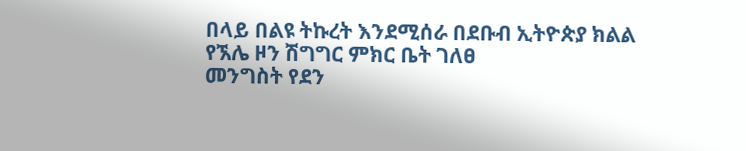በላይ በልዩ ትኩረት እንደሚሰራ በደቡብ ኢትዮጵያ ክልል የኧሌ ዞን ሽግግር ምክር ቤት ገለፀ
መንግስት የደን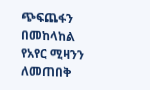ጭፍጨፋን በመከላከል የአየር ሚዛንን ለመጠበቅ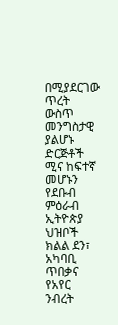በሚያደርገው ጥረት ውስጥ መንግስታዊ ያልሆኑ ድርጅቶች ሚና ከፍተኛ መሆኑን የደቡብ ምዕራብ ኢትዮጵያ ህዝቦች ክልል ደን፣ አካባቢ ጥበቃና የአየር ንብረት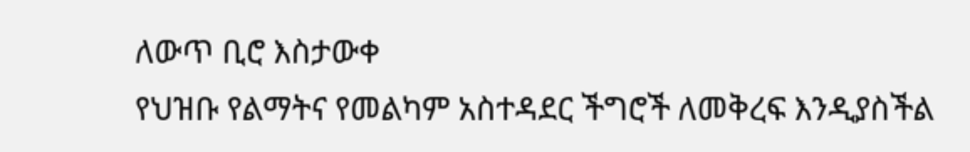ለውጥ ቢሮ እስታውቀ
የህዝቡ የልማትና የመልካም አስተዳደር ችግሮች ለመቅረፍ እንዲያስችል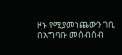ዞኑ የሚያመነጨውን ገቢ በአግባቡ መሰብሰብ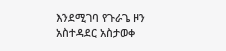እንደሚገባ የጉራጌ ዞን አስተዳደር አስታወቀ